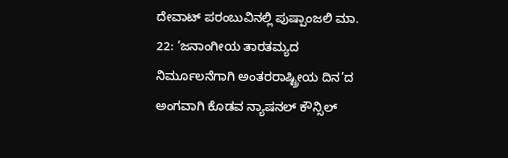ದೇವಾಟ್ ಪರಂಬುವಿನಲ್ಲಿ ಪುಷ್ಪಾಂಜಲಿ ಮಾ. 22: ‘ಜನಾಂಗೀಯ ತಾರತಮ್ಯದ ನಿರ್ಮೂಲನೆಗಾಗಿ ಅಂತರರಾಷ್ಟ್ರೀಯ ದಿನ’ದ ಅಂಗವಾಗಿ ಕೊಡವ ನ್ಯಾಷನಲ್ ಕೌನ್ಸಿಲ್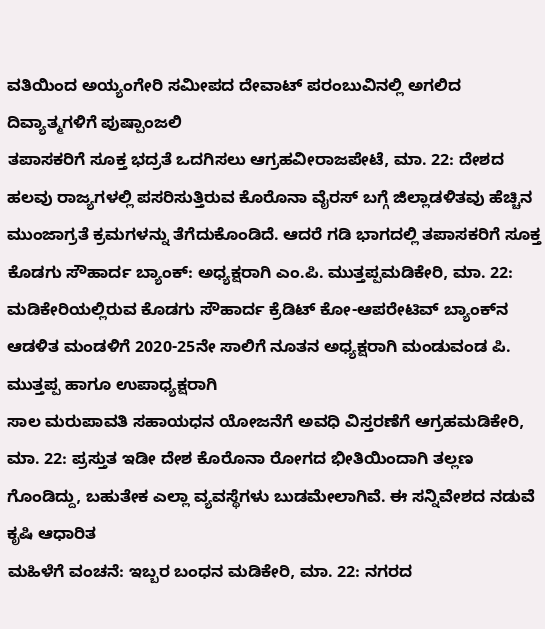ವತಿಯಿಂದ ಅಯ್ಯಂಗೇರಿ ಸಮೀಪದ ದೇವಾಟ್ ಪರಂಬುವಿನಲ್ಲಿ ಅಗಲಿದ ದಿವ್ಯಾತ್ಮಗಳಿಗೆ ಪುಷ್ಪಾಂಜಲಿ
ತಪಾಸಕರಿಗೆ ಸೂಕ್ತ ಭದ್ರತೆ ಒದಗಿಸಲು ಆಗ್ರಹವೀರಾಜಪೇಟೆ, ಮಾ. 22: ದೇಶದ ಹಲವು ರಾಜ್ಯಗಳಲ್ಲಿ ಪಸರಿಸುತ್ತಿರುವ ಕೊರೊನಾ ವೈರಸ್ ಬಗ್ಗೆ ಜಿಲ್ಲಾಡಳಿತವು ಹೆಚ್ಚಿನ ಮುಂಜಾಗ್ರತೆ ಕ್ರಮಗಳನ್ನು ತೆಗೆದುಕೊಂಡಿದೆ. ಆದರೆ ಗಡಿ ಭಾಗದಲ್ಲಿ ತಪಾಸಕರಿಗೆ ಸೂಕ್ತ
ಕೊಡಗು ಸೌಹಾರ್ದ ಬ್ಯಾಂಕ್: ಅಧ್ಯಕ್ಷರಾಗಿ ಎಂ.ಪಿ. ಮುತ್ತಪ್ಪಮಡಿಕೇರಿ, ಮಾ. 22: ಮಡಿಕೇರಿಯಲ್ಲಿರುವ ಕೊಡಗು ಸೌಹಾರ್ದ ಕ್ರೆಡಿಟ್ ಕೋ-ಆಪರೇಟಿವ್ ಬ್ಯಾಂಕ್‍ನ ಆಡಳಿತ ಮಂಡಳಿಗೆ 2020-25ನೇ ಸಾಲಿಗೆ ನೂತನ ಅಧ್ಯಕ್ಷರಾಗಿ ಮಂಡುವಂಡ ಪಿ. ಮುತ್ತಪ್ಪ ಹಾಗೂ ಉಪಾಧ್ಯಕ್ಷರಾಗಿ
ಸಾಲ ಮರುಪಾವತಿ ಸಹಾಯಧನ ಯೋಜನೆಗೆ ಅವಧಿ ವಿಸ್ತರಣೆಗೆ ಆಗ್ರಹಮಡಿಕೇರಿ, ಮಾ. 22: ಪ್ರಸ್ತುತ ಇಡೀ ದೇಶ ಕೊರೊನಾ ರೋಗದ ಭೀತಿಯಿಂದಾಗಿ ತಲ್ಲಣ ಗೊಂಡಿದ್ದು, ಬಹುತೇಕ ಎಲ್ಲಾ ವ್ಯವಸ್ಥೆಗಳು ಬುಡಮೇಲಾಗಿವೆ. ಈ ಸನ್ನಿವೇಶದ ನಡುವೆ ಕೃಷಿ ಆಧಾರಿತ
ಮಹಿಳೆಗೆ ವಂಚನೆ: ಇಬ್ಬರ ಬಂಧನ ಮಡಿಕೇರಿ, ಮಾ. 22: ನಗರದ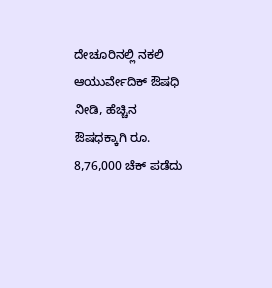ದೇಚೂರಿನಲ್ಲಿ ನಕಲಿ ಆಯುರ್ವೇದಿಕ್ ಔಷಧಿ ನೀಡಿ, ಹೆಚ್ಚಿನ ಔಷಧಕ್ಕಾಗಿ ರೂ. 8,76,000 ಚೆಕ್ ಪಡೆದು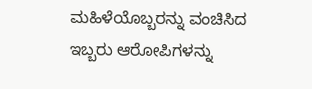ಮಹಿಳೆಯೊಬ್ಬರನ್ನು ವಂಚಿಸಿದ ಇಬ್ಬರು ಆರೋಪಿಗಳನ್ನು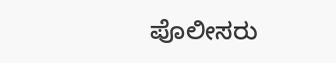ಪೊಲೀಸರು